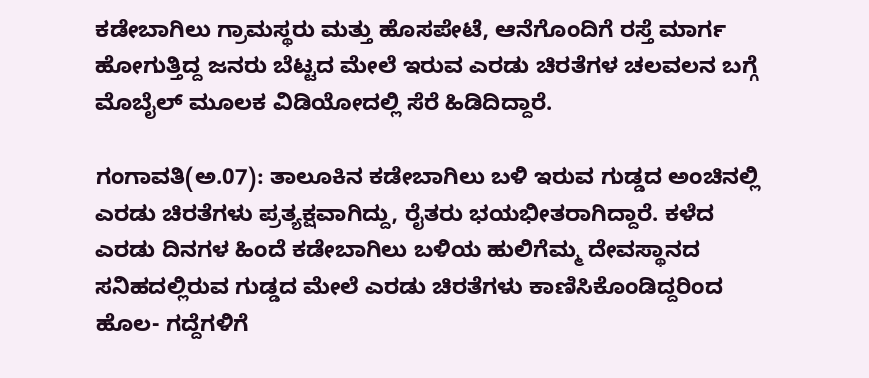ಕಡೇಬಾಗಿಲು ಗ್ರಾಮಸ್ಥರು ಮತ್ತು ಹೊಸಪೇಟೆ, ಆನೆಗೊಂದಿಗೆ ರಸ್ತೆ ಮಾರ್ಗ ಹೋಗುತ್ತಿದ್ದ ಜನರು ಬೆಟ್ಟದ ಮೇಲೆ ಇರುವ ಎರಡು ಚಿರತೆಗಳ ಚಲವಲನ ಬಗ್ಗೆ ಮೊಬೈಲ್‌ ಮೂಲಕ ವಿಡಿಯೋದಲ್ಲಿ ಸೆರೆ ಹಿಡಿದಿದ್ದಾರೆ.

ಗಂಗಾವತಿ(ಅ.07): ತಾಲೂಕಿನ ಕಡೇಬಾಗಿಲು ಬಳಿ ಇರುವ ಗುಡ್ಡದ ಅಂಚಿನಲ್ಲಿ ಎರಡು ಚಿರತೆಗಳು ಪ್ರತ್ಯಕ್ಷವಾಗಿದ್ದು, ರೈತರು ಭಯಭೀತರಾಗಿದ್ದಾರೆ. ಕಳೆದ ಎರಡು ದಿನಗಳ ಹಿಂದೆ ಕಡೇಬಾಗಿಲು ಬಳಿಯ ಹುಲಿಗೆಮ್ಮ ದೇವಸ್ಥಾನದ ಸನಿಹದಲ್ಲಿರುವ ಗುಡ್ಡದ ಮೇಲೆ ಎರಡು ಚಿರತೆಗಳು ಕಾಣಿಸಿಕೊಂಡಿದ್ದರಿಂದ ಹೊಲ- ಗದ್ದೆಗಳಿಗೆ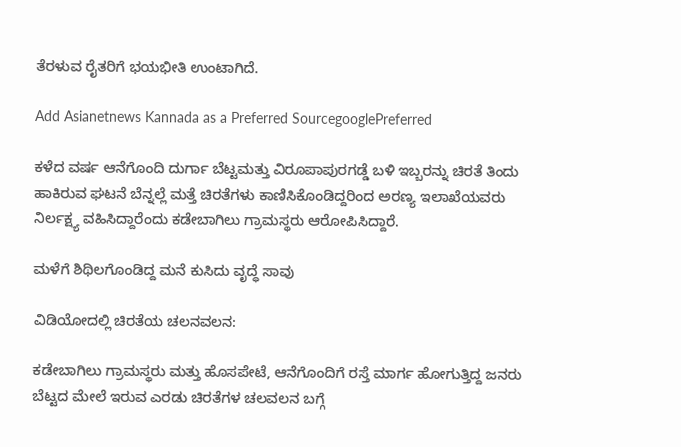ತೆರಳುವ ರೈತರಿಗೆ ಭಯಭೀತಿ ಉಂಟಾಗಿದೆ.

Add Asianetnews Kannada as a Preferred SourcegooglePreferred

ಕಳೆದ ವರ್ಷ ಆನೆಗೊಂದಿ ದುರ್ಗಾ ಬೆಟ್ಟಮತ್ತು ವಿರೂಪಾಪುರಗಡ್ಡೆ ಬಳಿ ಇಬ್ಬರನ್ನು ಚಿರತೆ ತಿಂದು ಹಾಕಿರುವ ಘಟನೆ ಬೆನ್ನಲ್ಲೆ ಮತ್ತೆ ಚಿರತೆಗಳು ಕಾಣಿಸಿಕೊಂಡಿದ್ದರಿಂದ ಅರಣ್ಯ ಇಲಾಖೆಯವರು ನಿರ್ಲಕ್ಷ್ಯ ವಹಿಸಿದ್ದಾರೆಂದು ಕಡೇಬಾಗಿಲು ಗ್ರಾಮಸ್ಥರು ಆರೋಪಿಸಿದ್ದಾರೆ.

ಮಳೆಗೆ ಶಿಥಿಲಗೊಂಡಿದ್ದ ಮನೆ ಕುಸಿದು ವೃದ್ಧೆ ಸಾವು

ವಿಡಿಯೋದಲ್ಲಿ ಚಿರತೆಯ ಚಲನವಲನ:

ಕಡೇಬಾಗಿಲು ಗ್ರಾಮಸ್ಥರು ಮತ್ತು ಹೊಸಪೇಟೆ, ಆನೆಗೊಂದಿಗೆ ರಸ್ತೆ ಮಾರ್ಗ ಹೋಗುತ್ತಿದ್ದ ಜನರು ಬೆಟ್ಟದ ಮೇಲೆ ಇರುವ ಎರಡು ಚಿರತೆಗಳ ಚಲವಲನ ಬಗ್ಗೆ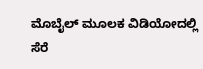ಮೊಬೈಲ್‌ ಮೂಲಕ ವಿಡಿಯೋದಲ್ಲಿ ಸೆರೆ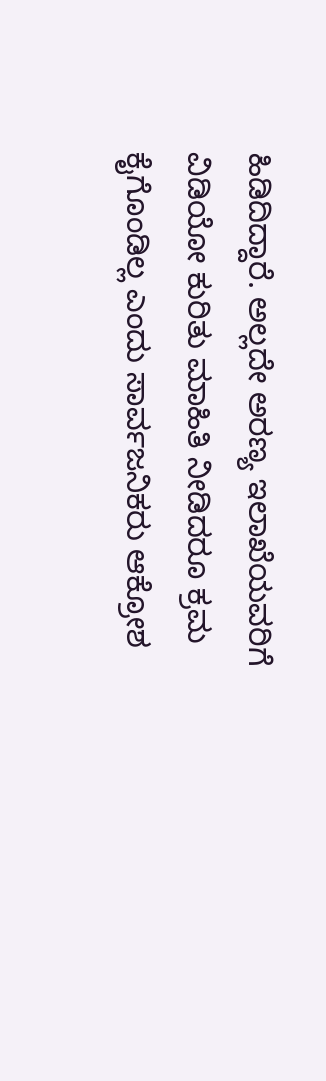ಹಿಡಿದಿದ್ದಾರೆ. ಅಲ್ಲದೇ ಅರಣ್ಯ ಇಲಾಖೆಯವರಿಗೆ ವಿಡಿಯೋ ಕುರಿತು ಮಾಹಿತಿ ನೀಡಿದರೂ ಕ್ರಮ ಕೈಗೊಂಡಿಲ್ಲ ಎಂದು ಸಾರ್ವಜನಿಕರು ಆಕ್ರೋಶ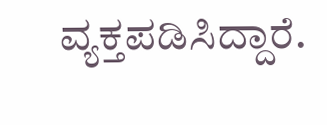ವ್ಯಕ್ತಪಡಿಸಿದ್ದಾರೆ.